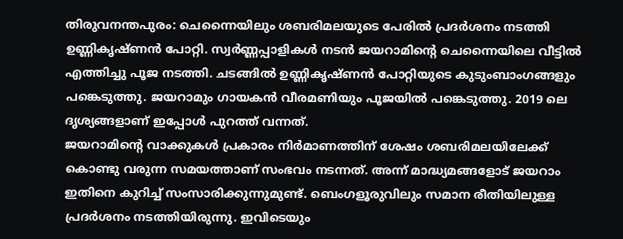തിരുവനന്തപുരം: ചെന്നൈയിലും ശബരിമലയുടെ പേരിൽ പ്രദർശനം നടത്തി ഉണ്ണികൃഷ്ണൻ പോറ്റി. സ്വർണ്ണപ്പാളികൾ നടൻ ജയറാമിന്റെ ചെന്നൈയിലെ വീട്ടിൽ എത്തിച്ചു പൂജ നടത്തി. ചടങ്ങിൽ ഉണ്ണികൃഷ്ണൻ പോറ്റിയുടെ കുടുംബാംഗങ്ങളും പങ്കെടുത്തു. ജയറാമും ഗായകൻ വീരമണിയും പൂജയിൽ പങ്കെടുത്തു. 2019 ലെ ദൃശ്യങ്ങളാണ് ഇപ്പോൾ പുറത്ത് വന്നത്.
ജയറാമിന്റെ വാക്കുകൾ പ്രകാരം നിർമാണത്തിന് ശേഷം ശബരിമലയിലേക്ക് കൊണ്ടു വരുന്ന സമയത്താണ് സംഭവം നടന്നത്. അന്ന് മാദ്ധ്യമങ്ങളോട് ജയറാം ഇതിനെ കുറിച്ച് സംസാരിക്കുന്നുമുണ്ട്. ബെംഗളൂരുവിലും സമാന രീതിയിലുള്ള പ്രദർശനം നടത്തിയിരുന്നു. ഇവിടെയും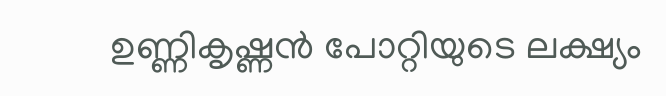ഉണ്ണികൃഷ്ണൻ പോറ്റിയുടെ ലക്ഷ്യം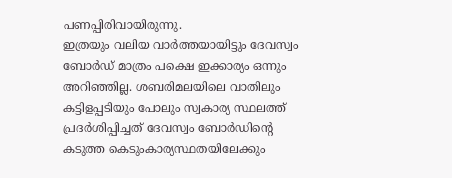പണപ്പിരിവായിരുന്നു.
ഇത്രയും വലിയ വാർത്തയായിട്ടും ദേവസ്വം ബോർഡ് മാത്രം പക്ഷെ ഇക്കാര്യം ഒന്നും അറിഞ്ഞില്ല. ശബരിമലയിലെ വാതിലും കട്ടിളപ്പടിയും പോലും സ്വകാര്യ സ്ഥലത്ത് പ്രദർശിപ്പിച്ചത് ദേവസ്വം ബോർഡിന്റെ കടുത്ത കെടുംകാര്യസ്ഥതയിലേക്കും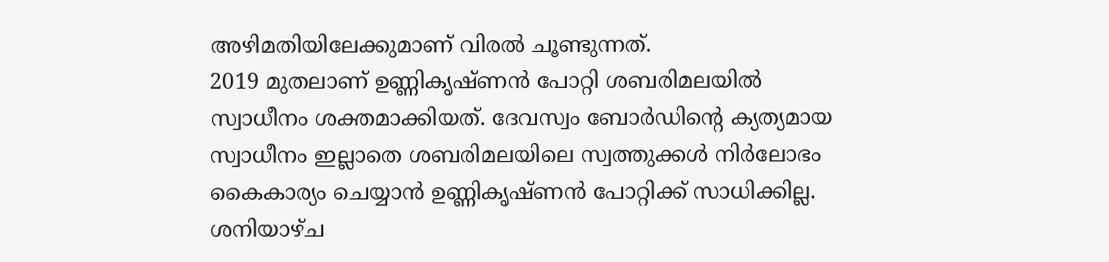അഴിമതിയിലേക്കുമാണ് വിരൽ ചൂണ്ടുന്നത്.
2019 മുതലാണ് ഉണ്ണികൃഷ്ണൻ പോറ്റി ശബരിമലയിൽ സ്വാധീനം ശക്തമാക്കിയത്. ദേവസ്വം ബോർഡിന്റെ ക്യത്യമായ സ്വാധീനം ഇല്ലാതെ ശബരിമലയിലെ സ്വത്തുക്കൾ നിർലോഭം കൈകാര്യം ചെയ്യാൻ ഉണ്ണികൃഷ്ണൻ പോറ്റിക്ക് സാധിക്കില്ല. ശനിയാഴ്ച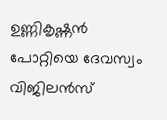ഉണ്ണികൃഷ്ണൻ പോറ്റിയെ ദേവസ്വം വിജിലൻസ്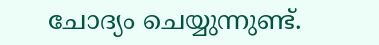ചോദ്യം ചെയ്യുന്നുണ്ട്.